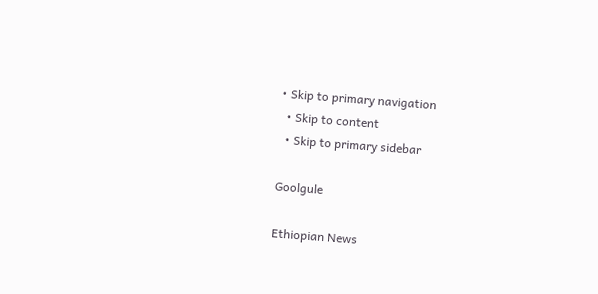• Skip to primary navigation
  • Skip to content
  • Skip to primary sidebar

Goolgule

Ethiopian News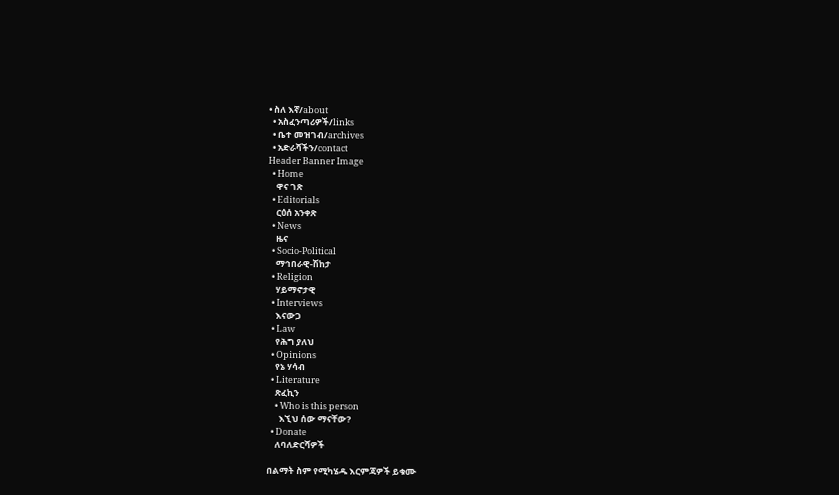• ስለ እኛ/about
  • አስፈንጣሪዎች/links
  • ቤተ መዝገብ/archives
  • አድራሻችን/contact
Header Banner Image
  • Home
    ዋና ገጽ
  • Editorials
    ርዕሰ አንቀጽ
  • News
    ዜና
  • Socio-Political
    ማኅበራዊ-ሽከታ
  • Religion
    ሃይማኖታዊ
  • Interviews
    እናውጋ
  • Law
    የሕግ ያለህ
  • Opinions
    የኔ ሃሳብ
  • Literature
    ጽፈኪን
    • Who is this person
      እኚህ ሰው ማናቸው?
  • Donate
    ለባለድርሻዎች

በልማት ስም የሚካሄዱ እርምጃዎች ይቁሙ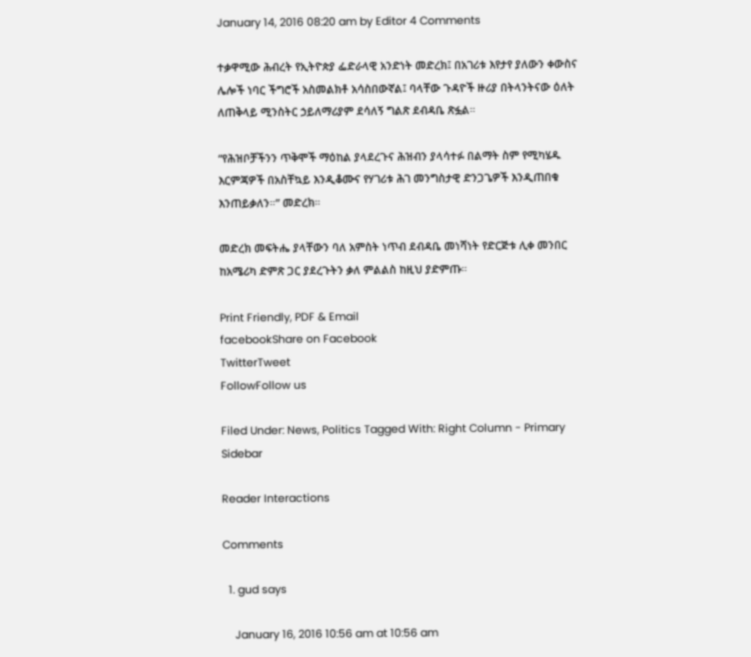January 14, 2016 08:20 am by Editor 4 Comments

ተቃዋሚው ሕብረት የኢትዮጵያ ፌድራላዊ አንድነት መድረክ፤ በአገሪቱ እየታየ ያለውን ቀውስና ሌሎች ነባር ችግሮች አስመልክቶ አሳስበውኛል፤ ባላቸው ጉዳዮች ዙሪያ በትላንትናው ዕለት ለጠቅላይ ሚንስትር ኃይለማሪያም ደሳለኝ ግልጽ ደብዳቤ ጽፏል።

“የሕዝቦቻችንን ጥቅሞች ማዕከል ያላደረጉና ሕዝብን ያላሳተፉ በልማት ስም የሚካሄዱ እርምጃዎች በአስቸኳይ እንዲቆሙና የሃገሪቱ ሕገ መንግስታዊ ድንጋጌዎች እንዲጠበቁ እንጠይቃለን።” መድረክ።

መድረክ መፍትሔ ያላቸውን ባለ አምስት ነጥብ ደብዳቤ መነሻነት የድርጅቱ ሊቀ መንበር ከአሜሪካ ድምጽ ጋር ያደረጉትን ቃለ ምልልስ ከዚህ ያድምጡ።

Print Friendly, PDF & Email
facebookShare on Facebook
TwitterTweet
FollowFollow us

Filed Under: News, Politics Tagged With: Right Column - Primary Sidebar

Reader Interactions

Comments

  1. gud says

    January 16, 2016 10:56 am at 10:56 am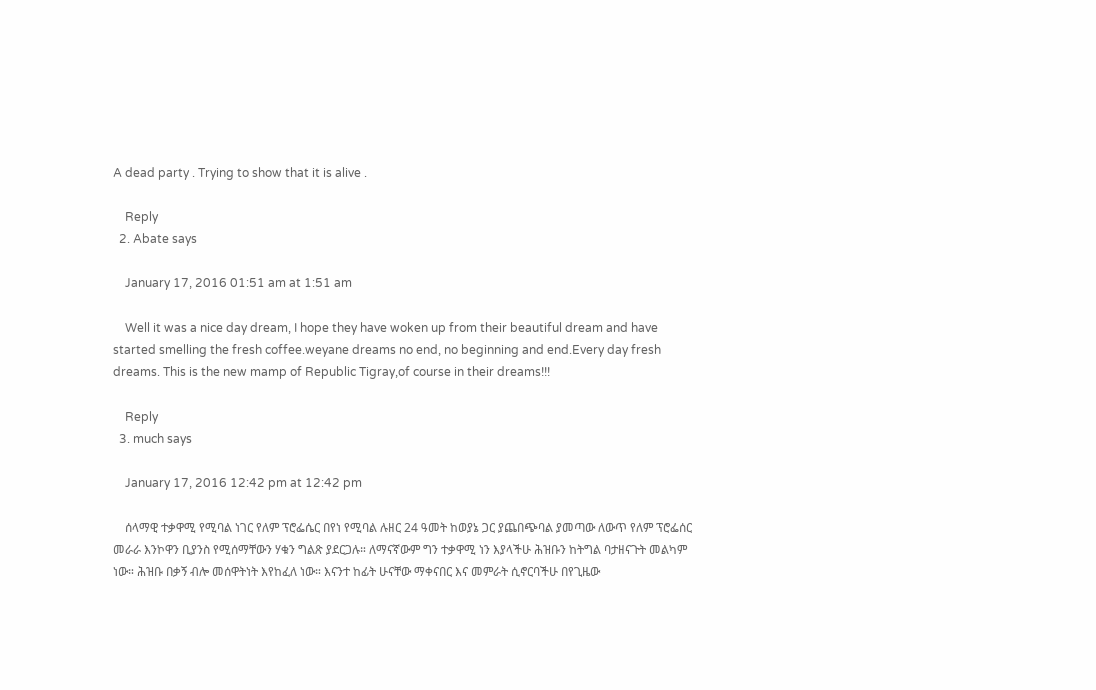A dead party . Trying to show that it is alive .

    Reply
  2. Abate says

    January 17, 2016 01:51 am at 1:51 am

    Well it was a nice day dream, I hope they have woken up from their beautiful dream and have started smelling the fresh coffee.weyane dreams no end, no beginning and end.Every day fresh dreams. This is the new mamp of Republic Tigray,of course in their dreams!!!

    Reply
  3. much says

    January 17, 2016 12:42 pm at 12:42 pm

    ሰላማዊ ተቃዋሚ የሚባል ነገር የለም ፕሮፌሴር በየነ የሚባል ሉዘር 24 ዓመት ከወያኔ ጋር ያጨበጭባል ያመጣው ለውጥ የለም ፕሮፌሰር መራራ እንኮዋን ቢያንስ የሚሰማቸውን ሃቁን ግልጽ ያደርጋሉ። ለማናኛውም ግን ተቃዋሚ ነን እያላችሁ ሕዝቡን ከትግል ባታዘናጉት መልካም ነው። ሕዝቡ በቃኝ ብሎ መሰዋትነት እየከፈለ ነው። እናንተ ከፊት ሁናቸው ማቀናበር እና መምራት ሲኖርባችሁ በየጊዜው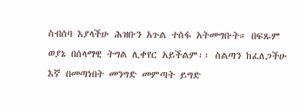ስብሰባ እያላችሁ ሕዝቡን አጉል ተስፋ አትመግቡት። በፍጹም ወያኔ በሰላማዊ ትግል ሊቀየር አይችልም፡፡ ስልጣን ከፈለጋችሁ እኛ በመጣነበት መንግድ መምጣት ይግድ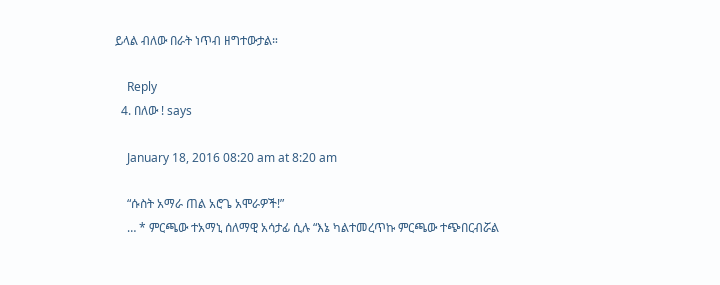ይላል ብለው በራት ነጥብ ዘግተውታል።

    Reply
  4. በለው ! says

    January 18, 2016 08:20 am at 8:20 am

    “ሱስት አማራ ጠል አሮጌ አሞራዎች!”
    … * ምርጫው ተአማኒ ሰለማዊ አሳታፊ ሲሉ “እኔ ካልተመረጥኩ ምርጫው ተጭበርብሯል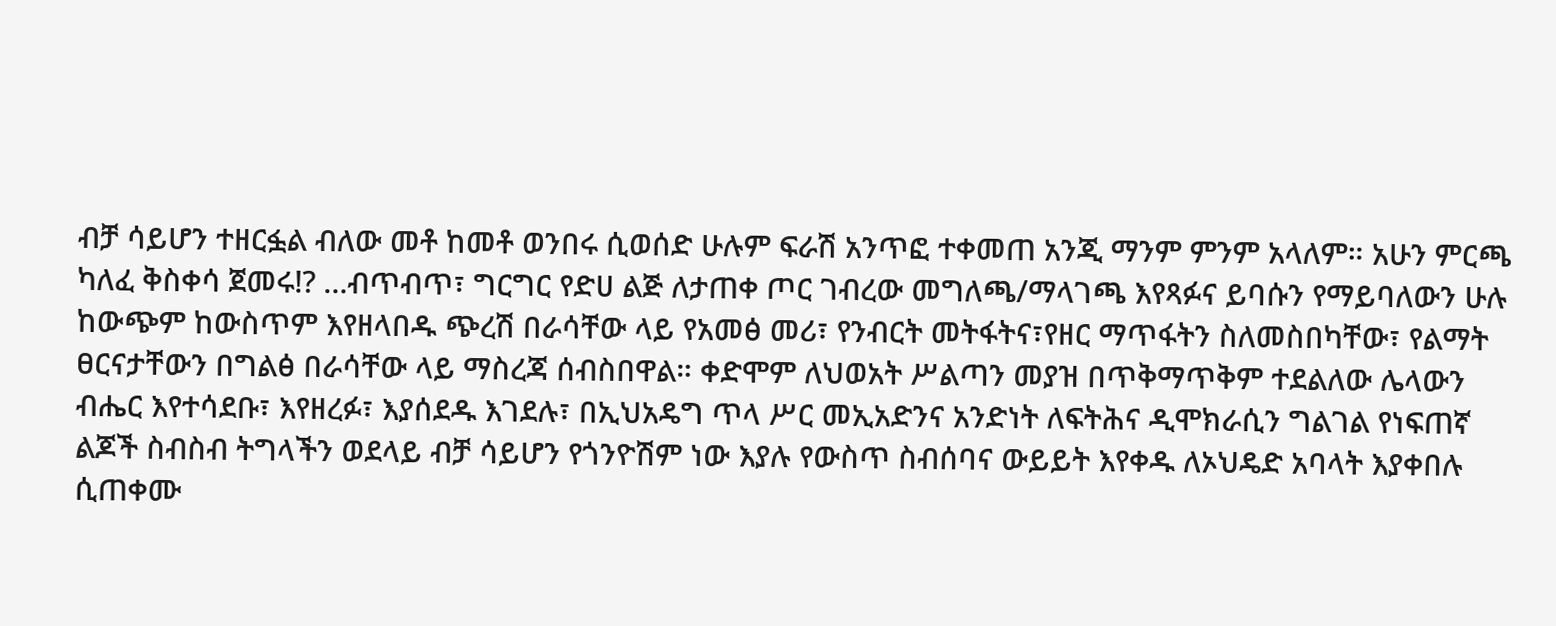ብቻ ሳይሆን ተዘርፏል ብለው መቶ ከመቶ ወንበሩ ሲወሰድ ሁሉም ፍራሽ አንጥፎ ተቀመጠ አንጂ ማንም ምንም አላለም። አሁን ምርጫ ካለፈ ቅስቀሳ ጀመሩ!? …ብጥብጥ፣ ግርግር የድሀ ልጅ ለታጠቀ ጦር ገብረው መግለጫ/ማላገጫ እየጻፉና ይባሱን የማይባለውን ሁሉ ከውጭም ከውስጥም እየዘላበዱ ጭረሽ በራሳቸው ላይ የአመፅ መሪ፣ የንብርት መትፋትና፣የዘር ማጥፋትን ስለመስበካቸው፣ የልማት ፀርናታቸውን በግልፅ በራሳቸው ላይ ማስረጃ ሰብስበዋል። ቀድሞም ለህወአት ሥልጣን መያዝ በጥቅማጥቅም ተደልለው ሌላውን ብሔር እየተሳደቡ፣ እየዘረፉ፣ እያሰደዱ እገደሉ፣ በኢህአዴግ ጥላ ሥር መኢአድንና አንድነት ለፍትሕና ዲሞክራሲን ግልገል የነፍጠኛ ልጆች ስብስብ ትግላችን ወደላይ ብቻ ሳይሆን የጎንዮሽም ነው እያሉ የውስጥ ስብሰባና ውይይት እየቀዱ ለኦህዴድ አባላት እያቀበሉ ሲጠቀሙ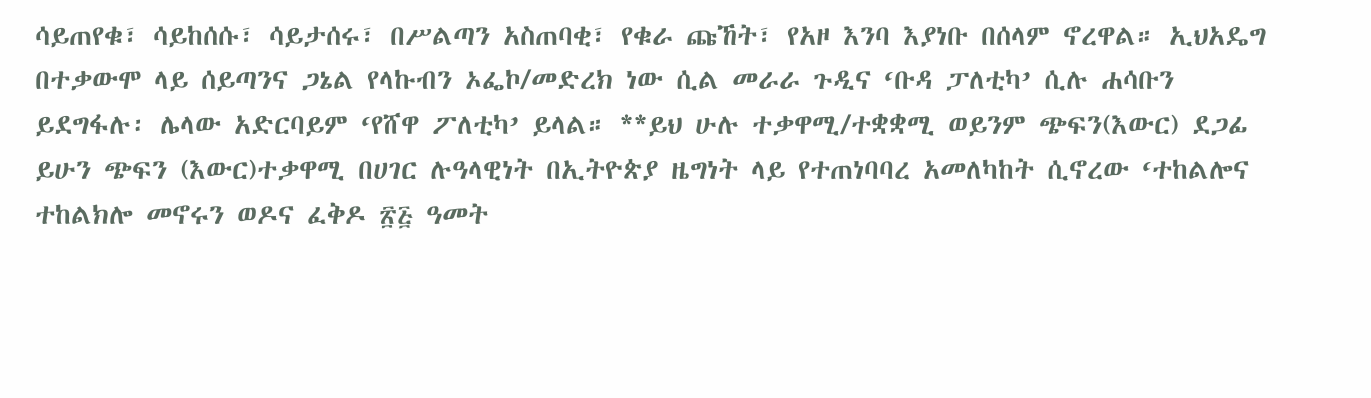ሳይጠየቁ፣ ሳይከሰሱ፣ ሳይታሰሩ፣ በሥልጣን አስጠባቂ፣ የቁራ ጩኸት፣ የአዞ እንባ እያነቡ በሰላም ኖረዋል። ኢህአዴግ በተቃውሞ ላይ ሰይጣንና ጋኔል የላኩብን ኦፌኮ/መድረክ ነው ሲል መራራ ጉዲና ‘ቡዳ ፓለቲካ’ ሲሉ ሐሳቡን ይደግፋሉ፡ ሌላው አድርባይም ‘የሸዋ ፖለቲካ’ ይላል። **ይህ ሁሉ ተቃዋሚ/ተቋቋሚ ወይንም ጭፍን(እውር) ደጋፊ ይሁን ጭፍን (እውር)ተቃዋሚ በሀገር ሉዓላዊነት በኢትዮጵያ ዜግነት ላይ የተጠነባባረ አመለካከት ሲኖረው ‘ተከልሎና ተከልክሎ መኖሩን ወዶና ፈቅዶ ፳፭ ዓመት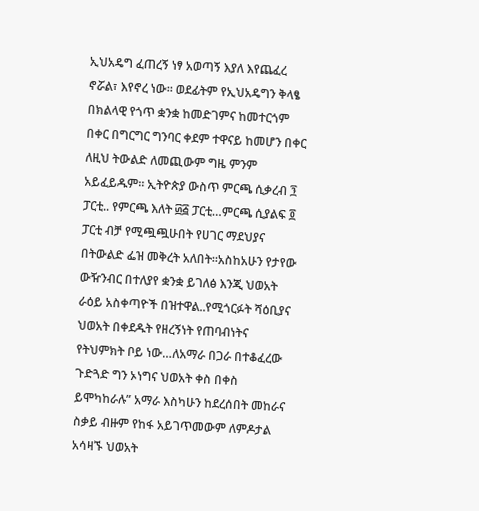ኢህአዴግ ፈጠረኝ ነፃ አወጣኝ እያለ እየጨፈረ ኖሯል፣ እየኖረ ነው። ወደፊትም የኢህአዴግን ቅላፄ በክልላዊ የጎጥ ቋንቋ ከመድገምና ከመተርጎም በቀር በግርግር ግንባር ቀደም ተዋናይ ከመሆን በቀር ለዚህ ትውልድ ለመጪውም ግዜ ምንም አይፈይዱም። ኢትዮጵያ ውስጥ ምርጫ ሲቃረብ ፺ ፓርቲ.. የምርጫ እለት ፴፭ ፓርቲ…ምርጫ ሲያልፍ ፬ ፓርቲ ብቻ የሚጯጯሁበት የሀገር ማደህያና በትውልድ ፌዝ መቅረት አለበት።አስከአሁን የታየው ውዥንብር በተለያየ ቋንቋ ይገለፅ እንጂ ህወአት ራዕይ አስቀጣዮች በዝተዋል..የሚጎርፉት ሻዕቢያና ህወአት በቀደዱት የዘረኝነት የጠባብነትና የትህምክት ቦይ ነው…ለአማራ በጋራ በተቆፈረው ጉድጓድ ግን ኦነግና ህወአት ቀስ በቀስ ይሞካከራሉ” አማራ እስካሁን ከደረሰበት መከራና ስቃይ ብዙም የከፋ አይገጥመውም ለምዶታል አሳዛኙ ህወአት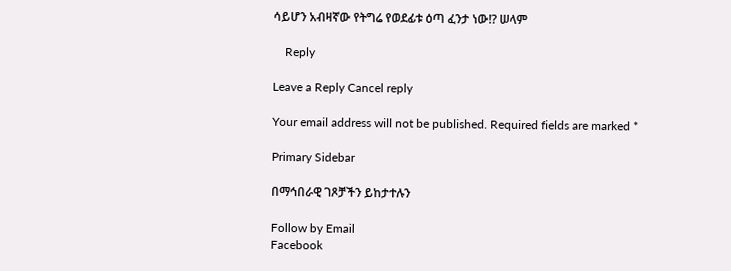ሳይሆን አብዛኛው የትግሬ የወደፊቱ ዕጣ ፈንታ ነው!? ሠላም

    Reply

Leave a Reply Cancel reply

Your email address will not be published. Required fields are marked *

Primary Sidebar

በማኅበራዊ ገጾቻችን ይከታተሉን

Follow by Email
Facebook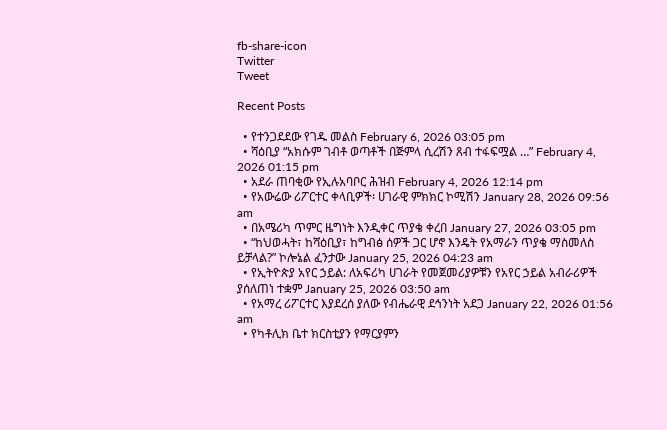fb-share-icon
Twitter
Tweet

Recent Posts

  • የተንጋደደው የገዱ መልስ February 6, 2026 03:05 pm
  • ሻዕቢያ “አክሱም ገብቶ ወጣቶች በጅምላ ሲረሽን ጸብ ተፋፍሟል …” February 4, 2026 01:15 pm
  • አደራ ጠባቂው የኢሉአባቦር ሕዝብ February 4, 2026 12:14 pm
  • የአውሬው ሪፖርተር ቀላቢዎች፡ ሀገራዊ ምክክር ኮሚሽን January 28, 2026 09:56 am
  • በአሜሪካ ጥምር ዜግነት እንዲቀር ጥያቄ ቀረበ January 27, 2026 03:05 pm
  • “ከህወሓት፣ ከሻዕቢያ፣ ከግብፅ ሰዎች ጋር ሆኖ እንዴት የአማራን ጥያቄ ማስመለስ ይቻላል?” ኮሎኔል ፈንታው January 25, 2026 04:23 am
  • የኢትዮጵያ አየር ኃይል: ለአፍሪካ ሀገራት የመጀመሪያዎቹን የአየር ኃይል አብራሪዎች ያሰለጠነ ተቋም January 25, 2026 03:50 am
  • የአማረ ሪፖርተር እያደረሰ ያለው የብሔራዊ ደኅንነት አደጋ January 22, 2026 01:56 am
  • የካቶሊክ ቤተ ክርስቲያን የማርያምን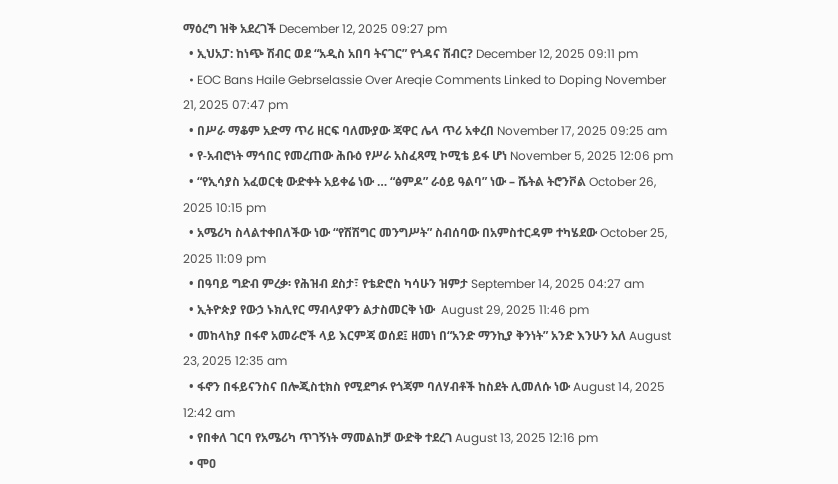ማዕረግ ዝቅ አደረገች December 12, 2025 09:27 pm
  • ኢህአፓ: ከነጭ ሽብር ወደ “አዲስ አበባ ትናገር” የጎዳና ሽብር? December 12, 2025 09:11 pm
  • EOC Bans Haile Gebrselassie Over Areqie Comments Linked to Doping November 21, 2025 07:47 pm
  • በሥራ ማቆም አድማ ጥሪ ዘርፍ ባለሙያው ጃዋር ሌላ ጥሪ አቀረበ November 17, 2025 09:25 am
  • የ-አብሮነት ማኅበር የመረጠው ሕቡዕ የሥራ አስፈጻሚ ኮሚቴ ይፋ ሆነ November 5, 2025 12:06 pm
  • “የኢሳያስ አፈወርቂ ውድቀት አይቀሬ ነው … “ፅምዶ” ራዕይ ዓልባ” ነው – ሼትል ትሮንቮል October 26, 2025 10:15 pm
  • አሜሪካ ስላልተቀበለችው ነው “የሽሽግር መንግሥት” ስብሰባው በአምስተርዳም ተካሄደው October 25, 2025 11:09 pm
  • በዓባይ ግድብ ምረቃ፡ የሕዝብ ደስታ፣ የቴድሮስ ካሳሁን ዝምታ September 14, 2025 04:27 am
  • ኢትዮጵያ የውኃ ኑክሊየር ማብላያዋን ልታስመርቅ ነው  August 29, 2025 11:46 pm
  • መከላከያ በፋኖ አመራሮች ላይ እርምጃ ወሰደ፤ ዘመነ በ“አንድ ማንኪያ ቅንነት” አንድ እንሁን አለ August 23, 2025 12:35 am
  • ፋኖን በፋይናንስና በሎጂስቲክስ የሚደግፉ የጎጃም ባለሃብቶች ከስደት ሊመለሱ ነው August 14, 2025 12:42 am
  • የበቀለ ገርባ የአሜሪካ ጥገኝነት ማመልከቻ ውድቅ ተደረገ August 13, 2025 12:16 pm
  • ሞዐ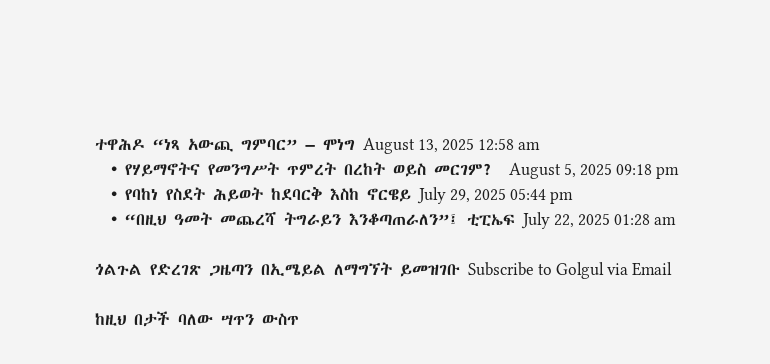ተዋሕዶ “ነጻ አውጪ ግምባር” – ሞነግ August 13, 2025 12:58 am
  • የሃይማኖትና የመንግሥት ጥምረት በረከት ወይስ መርገም?  August 5, 2025 09:18 pm
  • የባከነ የስደት ሕይወት ከደባርቅ እስከ ኖርዌይ July 29, 2025 05:44 pm
  • “በዚህ ዓመት መጨረሻ ትግራይን እንቆጣጠራለን”፤ ቲፒኤፍ July 22, 2025 01:28 am

ጎልጉል የድረገጽ ጋዜጣን በኢሜይል ለማግኘት ይመዝገቡ Subscribe to Golgul via Email

ከዚህ በታች ባለው ሣጥን ውስጥ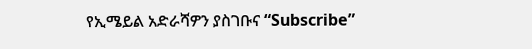የኢሜይል አድራሻዎን ያስገቡና “Subscribe”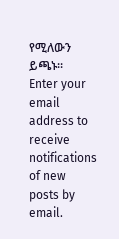የሚለውን ይጫኑ፡፡
Enter your email address to receive notifications of new posts by email.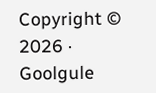Copyright © 2026 · Goolgule